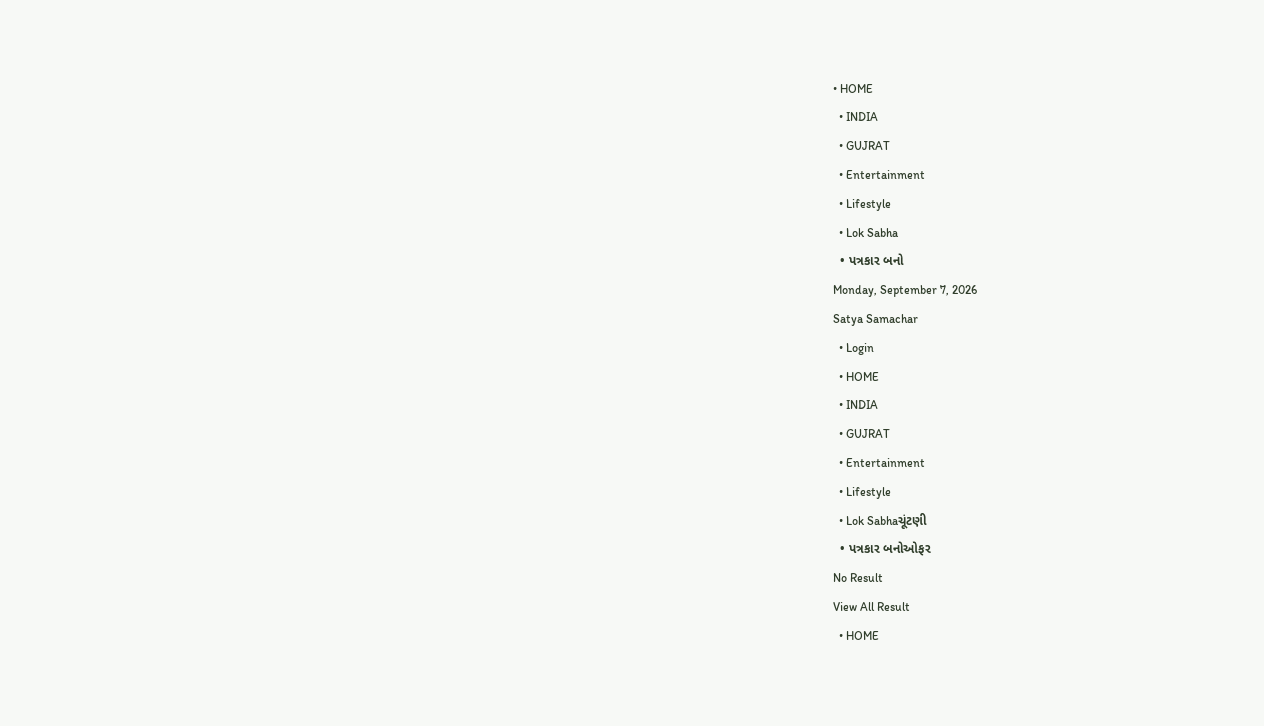• HOME
  • INDIA
  • GUJRAT
  • Entertainment
  • Lifestyle
  • Lok Sabha
  • પત્રકાર બનો
Monday, September 7, 2026
Satya Samachar
  • Login
  • HOME
  • INDIA
  • GUJRAT
  • Entertainment
  • Lifestyle
  • Lok Sabhaચૂંટણી
  • પત્રકાર બનોઓફર
No Result
View All Result
  • HOME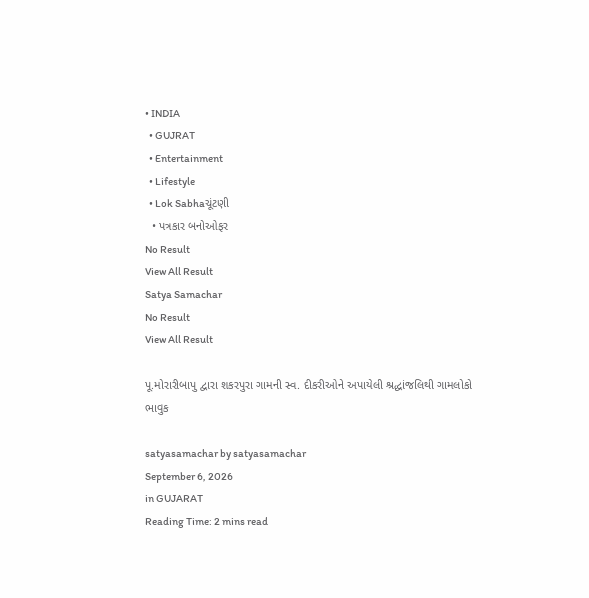• INDIA
  • GUJRAT
  • Entertainment
  • Lifestyle
  • Lok Sabhaચૂંટણી
  • પત્રકાર બનોઓફર
No Result
View All Result
Satya Samachar
No Result
View All Result

પૂ.મોરારીબાપુ દ્વારા શકરપુરા ગામની સ્વ. દીકરીઓને અપાયેલી શ્રદ્ધાંજલિથી ગામલોકો ભાવુક

satyasamachar by satyasamachar
September 6, 2026
in GUJARAT
Reading Time: 2 mins read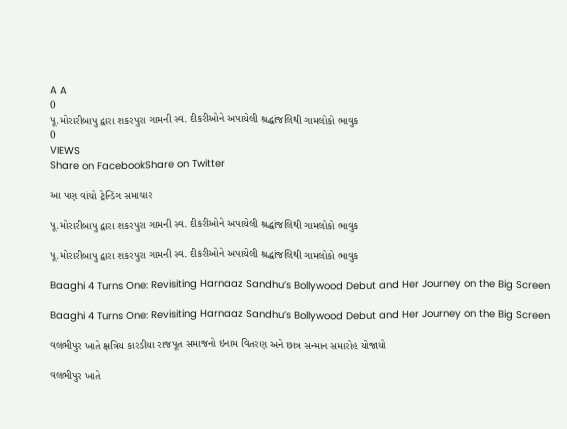A A
0
પૂ.મોરારીબાપુ દ્વારા શકરપુરા ગામની સ્વ. દીકરીઓને અપાયેલી શ્રદ્ધાંજલિથી ગામલોકો ભાવુક
0
VIEWS
Share on FacebookShare on Twitter

આ પણ વાંચો ટ્રેન્ડિંગ સમાચાર

પૂ.મોરારીબાપુ દ્વારા શકરપુરા ગામની સ્વ. દીકરીઓને અપાયેલી શ્રદ્ધાંજલિથી ગામલોકો ભાવુક

પૂ.મોરારીબાપુ દ્વારા શકરપુરા ગામની સ્વ. દીકરીઓને અપાયેલી શ્રદ્ધાંજલિથી ગામલોકો ભાવુક

Baaghi 4 Turns One: Revisiting Harnaaz Sandhu’s Bollywood Debut and Her Journey on the Big Screen

Baaghi 4 Turns One: Revisiting Harnaaz Sandhu’s Bollywood Debut and Her Journey on the Big Screen

વલભીપુર ખાતે ક્ષત્રિય કારડીયા રાજપૂત સમાજનો ઇનામ વિતરણ અને છાત્ર સન્માન સમારોહ યોજાયો

વલભીપુર ખાતે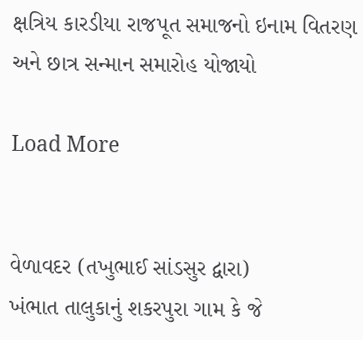ક્ષત્રિય કારડીયા રાજપૂત સમાજનો ઇનામ વિતરણ અને છાત્ર સન્માન સમારોહ યોજાયો

Load More


વેળાવદર (તખુભાઈ સાંડસુર દ્વારા)
ખંભાત તાલુકાનું શકરપુરા ગામ કે જે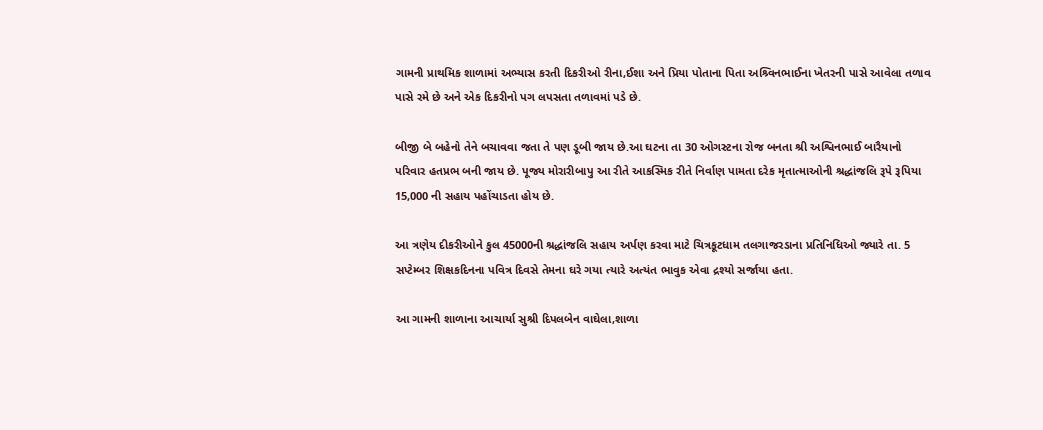ગામની પ્રાથમિક શાળામાં અભ્યાસ કરતી દિકરીઓ રીના,ઈશા અને પ્રિયા પોતાના પિતા‌ અશ્ર્વિનભાઈના ખેતરની પાસે આવેલા તળાવ પાસે રમે છે અને એક દિકરીનો પગ લપસતા તળાવમાં પડે છે.

બીજી બે બહેનો તેને બચાવવા જતા તે પણ ડૂબી જાય છે.આ ઘટના તા 30 ઓગસ્ટના રોજ બનતા શ્રી અશ્વિનભાઈ બારૈયાનો પરિવાર હતપ્રભ બની જાય છે. પૂજ્ય મોરારીબાપુ આ રીતે આકસ્મિક રીતે નિર્વાણ પામતા દરેક મૃતાત્માઓની શ્રદ્ધાંજલિ રૂપે રૂપિયા 15,000 ની સહાય પહોંચાડતા હોય છે.

આ ત્રણેય દીકરીઓને કુલ 45000ની શ્રદ્ધાંજલિ સહાય અર્પણ કરવા માટે ચિત્રકૂટધામ તલગાજરડાના પ્રતિનિધિઓ જ્યારે તા. 5 સપ્ટેમ્બર શિક્ષકદિનના પવિત્ર દિવસે તેમના ઘરે ગયા ત્યારે અત્યંત ભાવુક એવા દ્રશ્યો સર્જાયા હતા.

આ ગામની શાળાના આચાર્યા સુશ્રી દિપલબેન વાઘેલા,શાળા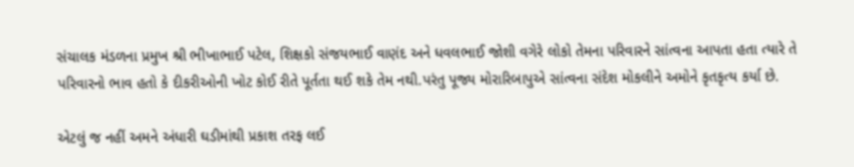સંચાલક મંડળના પ્રમુખ શ્રી ભીખાભાઈ પટેલ, શિક્ષકો સંજયભાઈ વાણંદ અને ધવલભાઈ જોશી વગેરે લોકો તેમના પરિવારને સાંત્વના આપતા હતા ત્યારે તે પરિવારનો ભાવ હતો કે દીકરીઓની ખોટ કોઈ રીતે પૂર્તતા થઈ શકે તેમ નથી.પરંતુ પૂજ્ય મોરારિબાપુએ સાંત્વના સંદેશ મોકલીને અમોને કૃતકૃત્ય કર્યા છે.

એટલું જ નહીં અમને અંધારી ઘડીમાંથી પ્રકાશ તરફ લઈ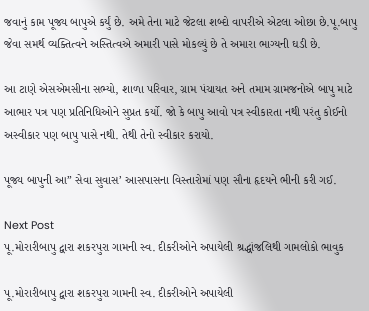જવાનું કામ પૂજ્ય બાપુએ કર્યું છે. અમે તેના માટે જેટલા શબ્દો વાપરીએ એટલા ઓછા છે.પૂ.બાપુ જેવા સમર્થ વ્યક્તિત્વને અસ્તિત્વએ અમારી પાસે મોકલ્યું છે તે અમારા ભાગ્યની ઘડી છે.

આ ટાણે એસએમસીના સભ્યો, શાળા પરિવાર, ગ્રામ પંચાયત અને તમામ ગ્રામજનોએ બાપુ માટે આભાર પત્ર પણ પ્રતિનિધિઓને સુપ્રત કર્યો. જો કે બાપુ આવો પત્ર સ્વીકારતા નથી પરંતુ કોઈનો અસ્વીકાર પણ બાપુ પાસે નથી. તેથી તેનો સ્વીકાર કરાયો.

પૂજ્ય બાપુની આ” સેવા સુવાસ’ આસપાસના વિસ્તારોમાં પણ સૌના હૃદયને ભીની કરી ગઈ.

Next Post
પૂ.મોરારીબાપુ દ્વારા શકરપુરા ગામની સ્વ. દીકરીઓને અપાયેલી શ્રદ્ધાંજલિથી ગામલોકો ભાવુક

પૂ.મોરારીબાપુ દ્વારા શકરપુરા ગામની સ્વ. દીકરીઓને અપાયેલી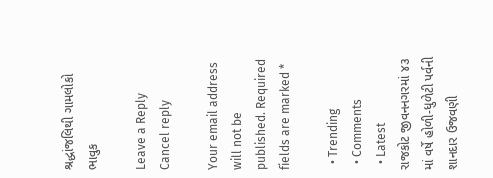શ્રદ્ધાંજલિથી ગામલોકો ભાવુક

Leave a Reply Cancel reply

Your email address will not be published. Required fields are marked *

  • Trending
  • Comments
  • Latest
રાજકોટ જીવનનગરમાં ૪૩ માં વર્ષે હોળી-ધુળેટી પર્વની શાનદાર ઉજવણી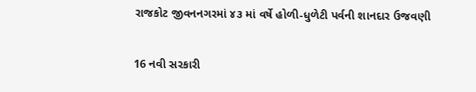રાજકોટ જીવનનગરમાં ૪૩ માં વર્ષે હોળી-ધુળેટી પર્વની શાનદાર ઉજવણી

16 નવી સરકારી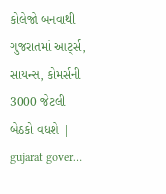કોલેજો બનવાથી ગુજરાતમાં આર્ટ્સ, સાયન્સ, કોમર્સની 3000 જેટલી બેઠકો વધશે | gujarat gover…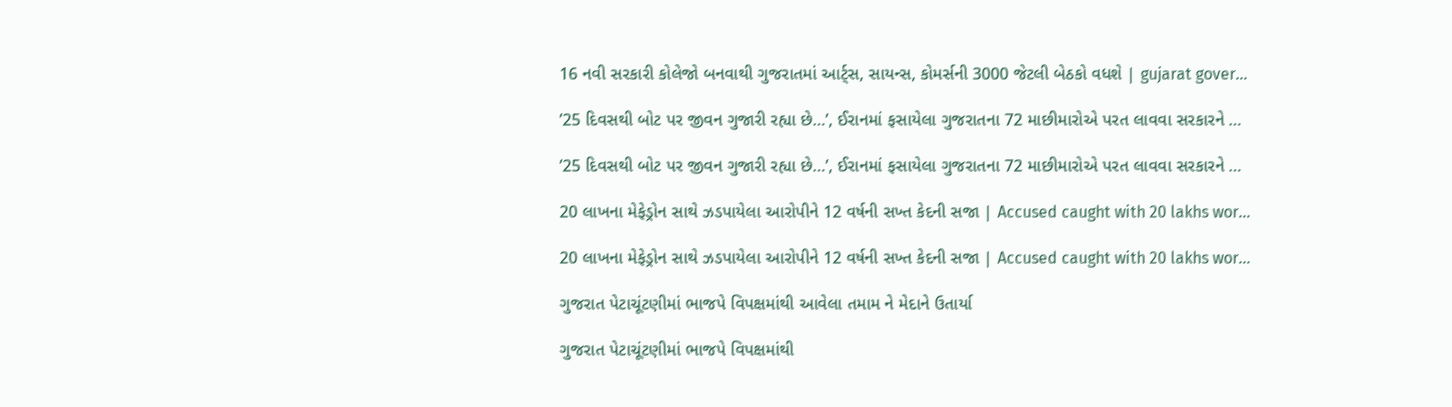16 નવી સરકારી કોલેજો બનવાથી ગુજરાતમાં આર્ટ્સ, સાયન્સ, કોમર્સની 3000 જેટલી બેઠકો વધશે | gujarat gover…

’25 દિવસથી બોટ પર જીવન ગુજારી રહ્યા છે…’, ઈરાનમાં ફસાયેલા ગુજરાતના 72 માછીમારોએ પરત લાવવા સરકારને …

’25 દિવસથી બોટ પર જીવન ગુજારી રહ્યા છે…’, ઈરાનમાં ફસાયેલા ગુજરાતના 72 માછીમારોએ પરત લાવવા સરકારને …

20 લાખના મેફેડ્રોન સાથે ઝડપાયેલા આરોપીને 12 વર્ષની સખ્ત કેદની સજા | Accused caught with 20 lakhs wor…

20 લાખના મેફેડ્રોન સાથે ઝડપાયેલા આરોપીને 12 વર્ષની સખ્ત કેદની સજા | Accused caught with 20 lakhs wor…

ગુજરાત પેટાચૂંટણીમાં ભાજપે વિપક્ષમાંથી આવેલા તમામ ને મેદાને ઉતાર્યા

ગુજરાત પેટાચૂંટણીમાં ભાજપે વિપક્ષમાંથી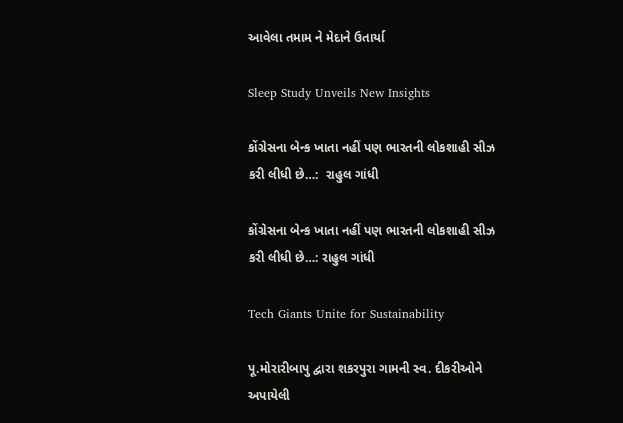આવેલા તમામ ને મેદાને ઉતાર્યા

Sleep Study Unveils New Insights

કોંગ્રેસના બેન્ક ખાતા નહીં પણ ભારતની લોકશાહી સીઝ કરી લીધી છે…:  રાહુલ ગાંધી

કોંગ્રેસના બેન્ક ખાતા નહીં પણ ભારતની લોકશાહી સીઝ કરી લીધી છે…: રાહુલ ગાંધી

Tech Giants Unite for Sustainability

પૂ.મોરારીબાપુ દ્વારા શકરપુરા ગામની સ્વ. દીકરીઓને અપાયેલી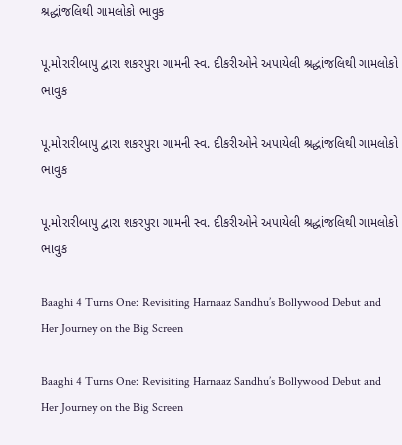શ્રદ્ધાંજલિથી ગામલોકો ભાવુક

પૂ.મોરારીબાપુ દ્વારા શકરપુરા ગામની સ્વ. દીકરીઓને અપાયેલી શ્રદ્ધાંજલિથી ગામલોકો ભાવુક

પૂ.મોરારીબાપુ દ્વારા શકરપુરા ગામની સ્વ. દીકરીઓને અપાયેલી શ્રદ્ધાંજલિથી ગામલોકો ભાવુક

પૂ.મોરારીબાપુ દ્વારા શકરપુરા ગામની સ્વ. દીકરીઓને અપાયેલી શ્રદ્ધાંજલિથી ગામલોકો ભાવુક

Baaghi 4 Turns One: Revisiting Harnaaz Sandhu’s Bollywood Debut and Her Journey on the Big Screen

Baaghi 4 Turns One: Revisiting Harnaaz Sandhu’s Bollywood Debut and Her Journey on the Big Screen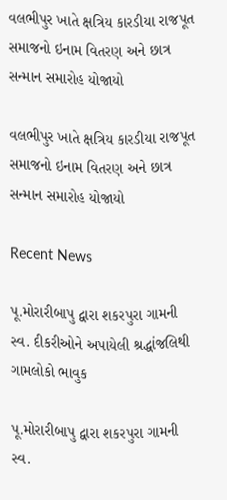વલભીપુર ખાતે ક્ષત્રિય કારડીયા રાજપૂત સમાજનો ઇનામ વિતરણ અને છાત્ર સન્માન સમારોહ યોજાયો

વલભીપુર ખાતે ક્ષત્રિય કારડીયા રાજપૂત સમાજનો ઇનામ વિતરણ અને છાત્ર સન્માન સમારોહ યોજાયો

Recent News

પૂ.મોરારીબાપુ દ્વારા શકરપુરા ગામની સ્વ. દીકરીઓને અપાયેલી શ્રદ્ધાંજલિથી ગામલોકો ભાવુક

પૂ.મોરારીબાપુ દ્વારા શકરપુરા ગામની સ્વ.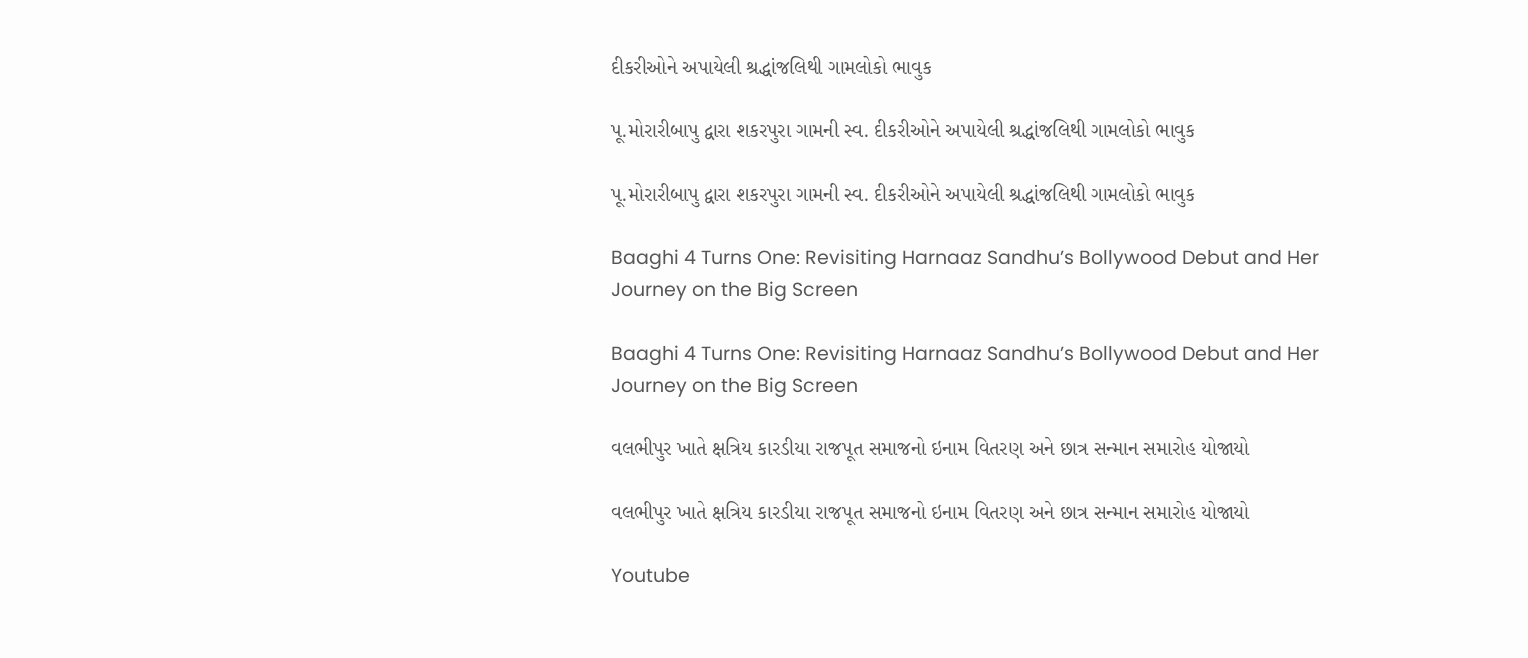દીકરીઓને અપાયેલી શ્રદ્ધાંજલિથી ગામલોકો ભાવુક

પૂ.મોરારીબાપુ દ્વારા શકરપુરા ગામની સ્વ. દીકરીઓને અપાયેલી શ્રદ્ધાંજલિથી ગામલોકો ભાવુક

પૂ.મોરારીબાપુ દ્વારા શકરપુરા ગામની સ્વ. દીકરીઓને અપાયેલી શ્રદ્ધાંજલિથી ગામલોકો ભાવુક

Baaghi 4 Turns One: Revisiting Harnaaz Sandhu’s Bollywood Debut and Her Journey on the Big Screen

Baaghi 4 Turns One: Revisiting Harnaaz Sandhu’s Bollywood Debut and Her Journey on the Big Screen

વલભીપુર ખાતે ક્ષત્રિય કારડીયા રાજપૂત સમાજનો ઇનામ વિતરણ અને છાત્ર સન્માન સમારોહ યોજાયો

વલભીપુર ખાતે ક્ષત્રિય કારડીયા રાજપૂત સમાજનો ઇનામ વિતરણ અને છાત્ર સન્માન સમારોહ યોજાયો

Youtube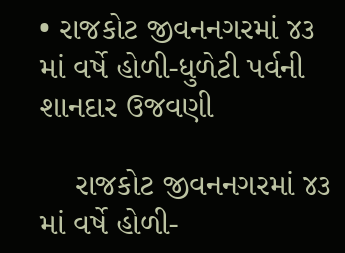• રાજકોટ જીવનનગરમાં ૪૩ માં વર્ષે હોળી-ધુળેટી પર્વની શાનદાર ઉજવણી

    રાજકોટ જીવનનગરમાં ૪૩ માં વર્ષે હોળી-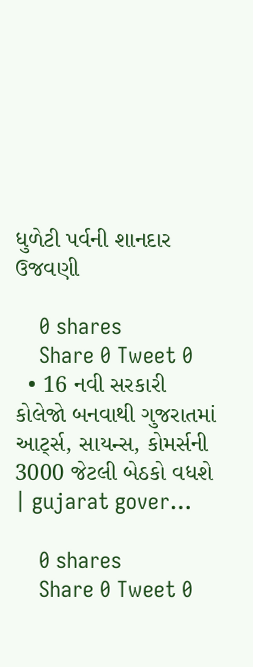ધુળેટી પર્વની શાનદાર ઉજવણી

    0 shares
    Share 0 Tweet 0
  • 16 નવી સરકારી કોલેજો બનવાથી ગુજરાતમાં આર્ટ્સ, સાયન્સ, કોમર્સની 3000 જેટલી બેઠકો વધશે | gujarat gover…

    0 shares
    Share 0 Tweet 0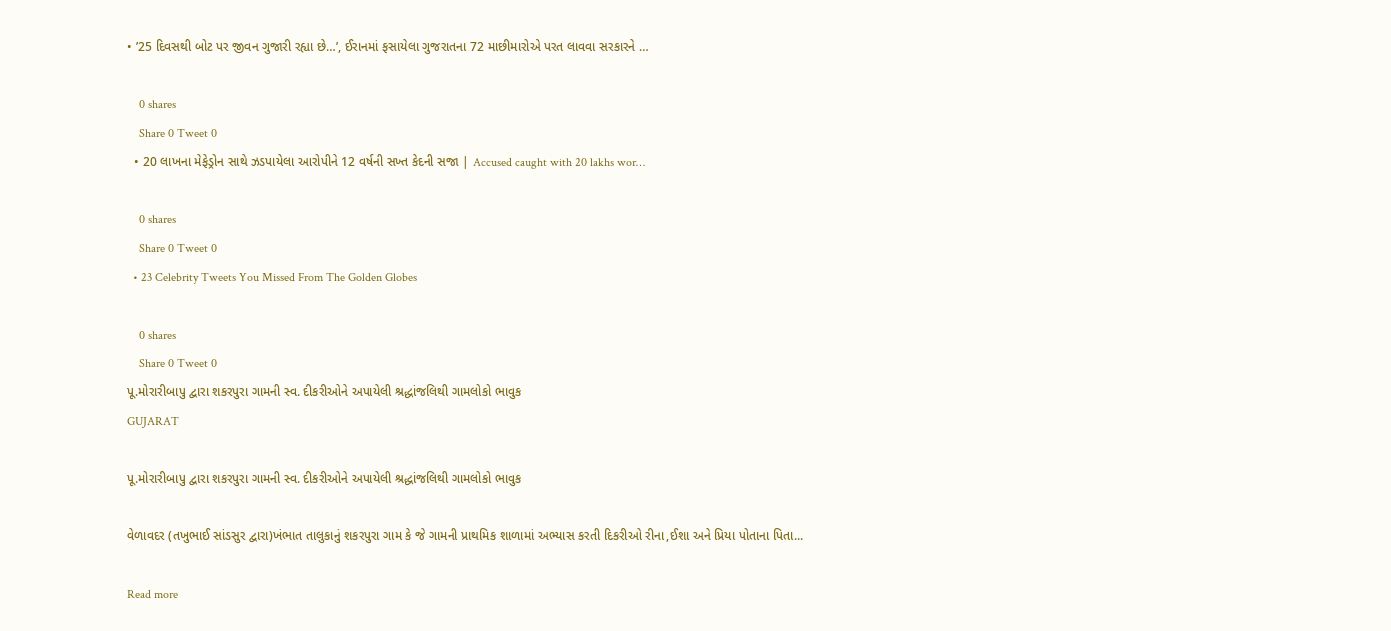• ’25 દિવસથી બોટ પર જીવન ગુજારી રહ્યા છે…’, ઈરાનમાં ફસાયેલા ગુજરાતના 72 માછીમારોએ પરત લાવવા સરકારને …

    0 shares
    Share 0 Tweet 0
  • 20 લાખના મેફેડ્રોન સાથે ઝડપાયેલા આરોપીને 12 વર્ષની સખ્ત કેદની સજા | Accused caught with 20 lakhs wor…

    0 shares
    Share 0 Tweet 0
  • 23 Celebrity Tweets You Missed From The Golden Globes

    0 shares
    Share 0 Tweet 0
પૂ.મોરારીબાપુ દ્વારા શકરપુરા ગામની સ્વ. દીકરીઓને અપાયેલી શ્રદ્ધાંજલિથી ગામલોકો ભાવુક
GUJARAT

પૂ.મોરારીબાપુ દ્વારા શકરપુરા ગામની સ્વ. દીકરીઓને અપાયેલી શ્રદ્ધાંજલિથી ગામલોકો ભાવુક

વેળાવદર (તખુભાઈ સાંડસુર દ્વારા)ખંભાત તાલુકાનું શકરપુરા ગામ કે જે ગામની પ્રાથમિક શાળામાં અભ્યાસ કરતી દિકરીઓ રીના,ઈશા અને પ્રિયા પોતાના પિતા‌...

Read more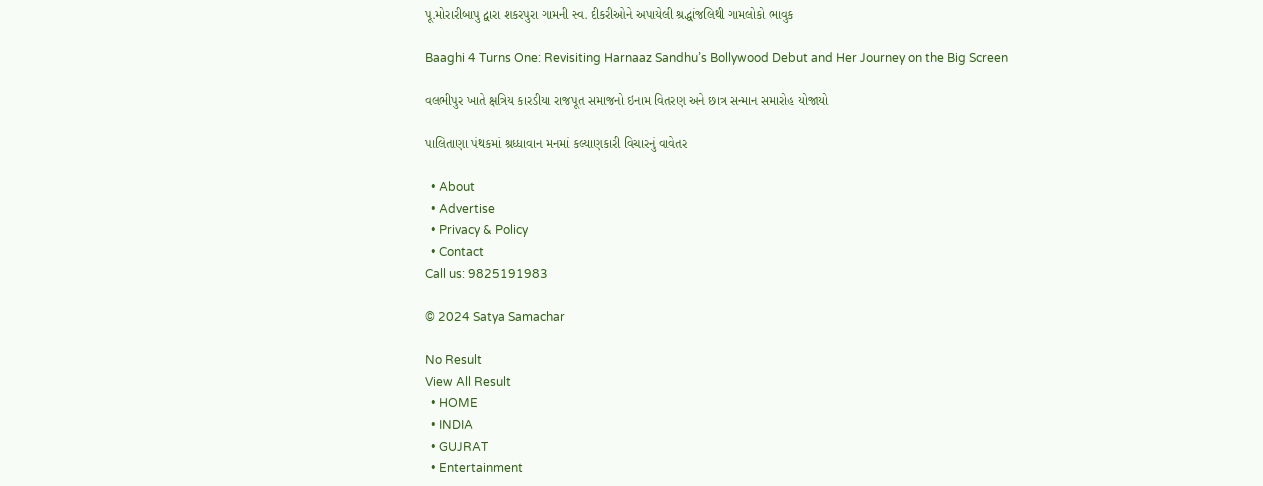પૂ.મોરારીબાપુ દ્વારા શકરપુરા ગામની સ્વ. દીકરીઓને અપાયેલી શ્રદ્ધાંજલિથી ગામલોકો ભાવુક

Baaghi 4 Turns One: Revisiting Harnaaz Sandhu’s Bollywood Debut and Her Journey on the Big Screen

વલભીપુર ખાતે ક્ષત્રિય કારડીયા રાજપૂત સમાજનો ઇનામ વિતરણ અને છાત્ર સન્માન સમારોહ યોજાયો

પાલિતાણા પંથકમાં શ્રધ્ધાવાન મનમાં કલ્યાણકારી વિચારનું વાવેતર

  • About
  • Advertise
  • Privacy & Policy
  • Contact
Call us: 9825191983

© 2024 Satya Samachar

No Result
View All Result
  • HOME
  • INDIA
  • GUJRAT
  • Entertainment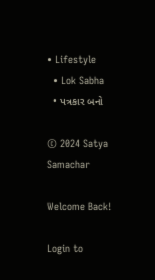• Lifestyle
  • Lok Sabha
  • પત્રકાર બનો

© 2024 Satya Samachar

Welcome Back!

Login to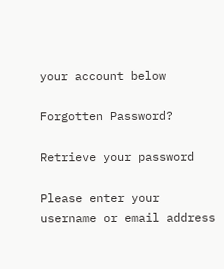your account below

Forgotten Password?

Retrieve your password

Please enter your username or email address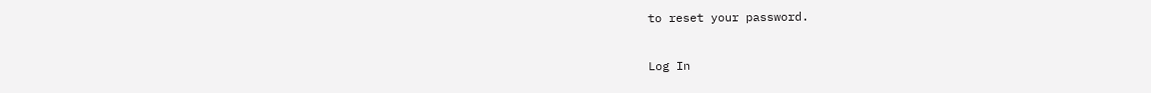to reset your password.

Log In